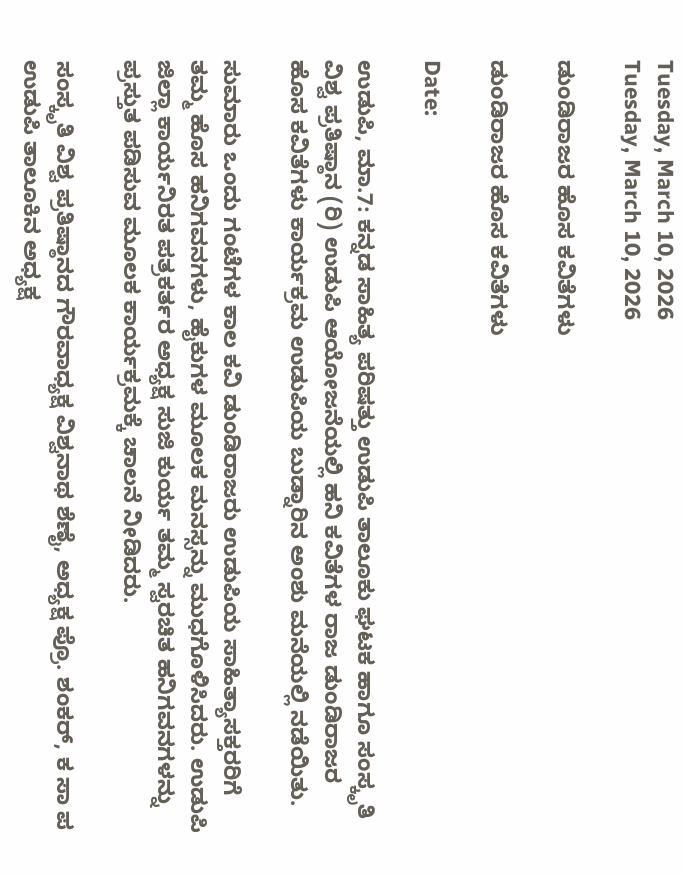Tuesday, March 10, 2026
Tuesday, March 10, 2026

ಡುಂಡಿರಾಜರ ಹೊಸ ಕವಿತೆಗಳು

ಡುಂಡಿರಾಜರ ಹೊಸ ಕವಿತೆಗಳು

Date:

ಉಡುಪಿ, ಮಾ.7: ಕನ್ನಡ ಸಾಹಿತ್ಯ ಪರಿಷತ್ತು ಉಡುಪಿ ತಾಲೂಕು ಘಟಕ ಹಾಗೂ ಸಂಸ್ಕೃತಿ ವಿಶ್ವ ಪ್ರತಿಷ್ಠಾನ (ರಿ) ಉಡುಪಿ ಆಯೋಜನೆಯಲ್ಲಿ ಹನಿ ಕವಿತೆಗಳ ರಾಜ ಡುಂಡಿರಾಜರ ಹೊಸ ಕವಿತೆಗಳು ಕಾರ್ಯಕ್ರಮ ಉಡುಪಿಯ ಬುಡ್ನಾರಿನ ಅಂಶು ಮನೆಯಲ್ಲಿ ನಡೆಯಿತು.

ಸುಮಾರು ಒಂದು ಗಂಟೆಗಳ ಕಾಲ ಕವಿ ಡುಂಡಿರಾಜರು ಉಡುಪಿಯ ಸಾಹಿತ್ಯಾಸಕ್ತರರಿಗೆ ತಮ್ಮ ಹೊಸ ಹನಿಗವನಗಳು, ಹೈಕುಗಳ ಮೂಲಕ ಮನಸ್ಸನ್ನು ಮುಧಗೊಳಿಸಿದರು. ಉಡುಪಿ ಜಿಲ್ಲಾ ಕಾರ್ಯನಿರತ ಪತ್ರಕರ್ತರ ಅಧ್ಯಕ್ಷ ಸುಜಿ ಕುರ್ಯ ತಮ್ಮ ಸ್ವರಚಿತ ಹನಿಗವನಗಳನ್ನು ಪ್ರಸ್ತುತ ಪಡಿಸುವ ಮೂಲಕ ಕಾರ್ಯಕ್ರಮಕ್ಕೆ ಚಾಲನೆ ನೀಡಿದರು.

ಸಂಸ್ಕೃತಿ ವಿಶ್ವ ಪ್ರತಿಷ್ಠಾನದ ಗೌರವಾಧ್ಯಕ್ಷ ವಿಶ್ವನಾಥ ಶೆಣೈ, ಅಧ್ಯಕ್ಷ ಪ್ರೊ. ಶಂಕರ್, ಕ ಸಾ ಪ ಉಡುಪಿ ತಾಲೂಕಿನ ಅಧ್ಯಕ್ಷ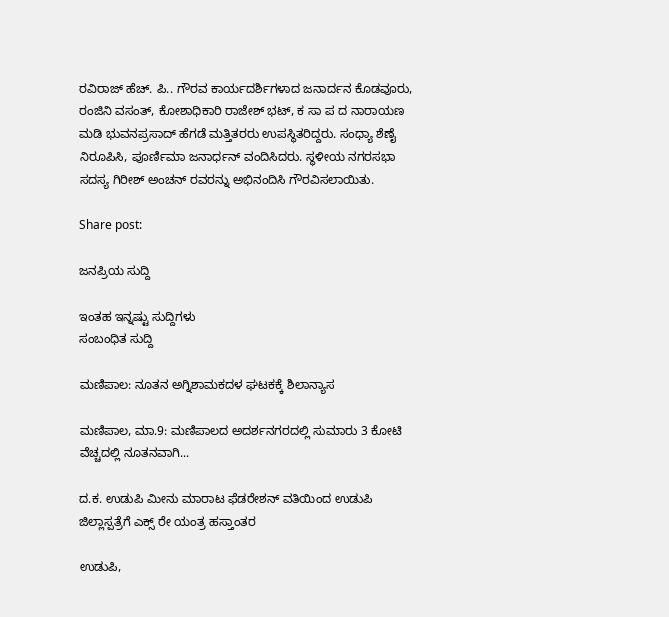ರವಿರಾಜ್ ಹೆಚ್. ಪಿ.. ಗೌರವ ಕಾರ್ಯದರ್ಶಿಗಳಾದ ಜನಾರ್ದನ ಕೊಡವೂರು, ರಂಜಿನಿ ವಸಂತ್, ಕೋಶಾಧಿಕಾರಿ ರಾಜೇಶ್ ಭಟ್, ಕ ಸಾ ಪ ದ ನಾರಾಯಣ ಮಡಿ ಭುವನಪ್ರಸಾದ್ ಹೆಗಡೆ ಮತ್ತಿತರರು ಉಪಸ್ಥಿತರಿದ್ದರು. ಸಂಧ್ಯಾ ಶೆಣೈ ನಿರೂಪಿಸಿ, ಪೂರ್ಣಿಮಾ ಜನಾರ್ಧನ್ ವಂದಿಸಿದರು. ಸ್ಥಳೀಯ ನಗರಸಭಾ ಸದಸ್ಯ ಗಿರೀಶ್ ಅಂಚನ್ ರವರನ್ನು ಅಭಿನಂದಿಸಿ ಗೌರವಿಸಲಾಯಿತು.

Share post:

ಜನಪ್ರಿಯ ಸುದ್ದಿ

ಇಂತಹ ಇನ್ನಷ್ಟು ಸುದ್ದಿಗಳು
ಸಂಬಂಧಿತ ಸುದ್ದಿ

ಮಣಿಪಾಲ: ನೂತನ ಅಗ್ನಿಶಾಮಕದಳ ಘಟಕಕ್ಕೆ ಶಿಲಾನ್ಯಾಸ

ಮಣಿಪಾಲ, ಮಾ.9: ಮಣಿಪಾಲದ ಅದರ್ಶನಗರದಲ್ಲಿ ಸುಮಾರು 3 ಕೋಟಿ ವೆಚ್ಚದಲ್ಲಿ ನೂತನವಾಗಿ...

ದ.ಕ. ಉಡುಪಿ ಮೀನು ಮಾರಾಟ ಫೆಡರೇಶನ್ ವತಿಯಿಂದ ಉಡುಪಿ ಜಿಲ್ಲಾಸ್ಪತ್ರೆಗೆ ಎಕ್ಸ್ ರೇ ಯಂತ್ರ ಹಸ್ತಾಂತರ

ಉಡುಪಿ,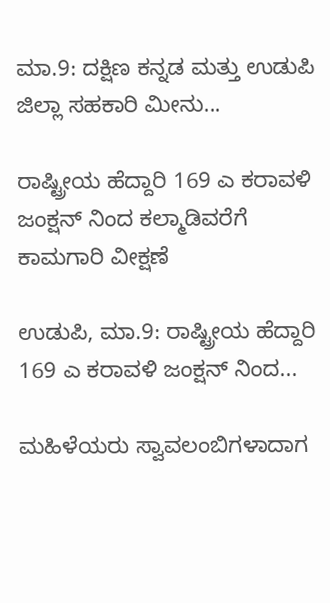ಮಾ.9: ದಕ್ಷಿಣ ಕನ್ನಡ ಮತ್ತು ಉಡುಪಿ ಜಿಲ್ಲಾ ಸಹಕಾರಿ ಮೀನು...

ರಾಷ್ಟ್ರೀಯ ಹೆದ್ದಾರಿ 169 ಎ ಕರಾವಳಿ ಜಂಕ್ಷನ್ ನಿಂದ ಕಲ್ಮಾಡಿವರೆಗೆ ಕಾಮಗಾರಿ ವೀಕ್ಷಣೆ

ಉಡುಪಿ, ಮಾ.9: ರಾಷ್ಟ್ರೀಯ ಹೆದ್ದಾರಿ 169 ಎ ಕರಾವಳಿ ಜಂಕ್ಷನ್ ನಿಂದ...

ಮಹಿಳೆಯರು ಸ್ವಾವಲಂಬಿಗಳಾದಾಗ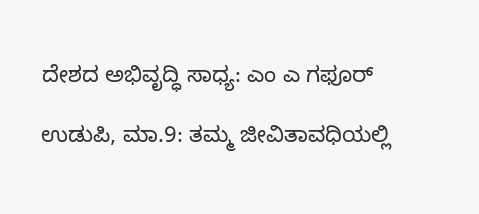ದೇಶದ ಅಭಿವೃದ್ಧಿ ಸಾಧ್ಯ: ಎಂ ಎ ಗಫೂರ್

ಉಡುಪಿ, ಮಾ.9: ತಮ್ಮ ಜೀವಿತಾವಧಿಯಲ್ಲಿ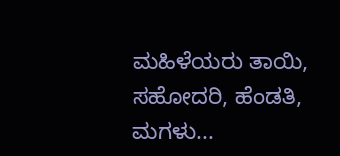ಮಹಿಳೆಯರು ತಾಯಿ, ಸಹೋದರಿ, ಹೆಂಡತಿ, ಮಗಳು...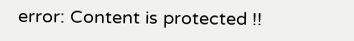error: Content is protected !!